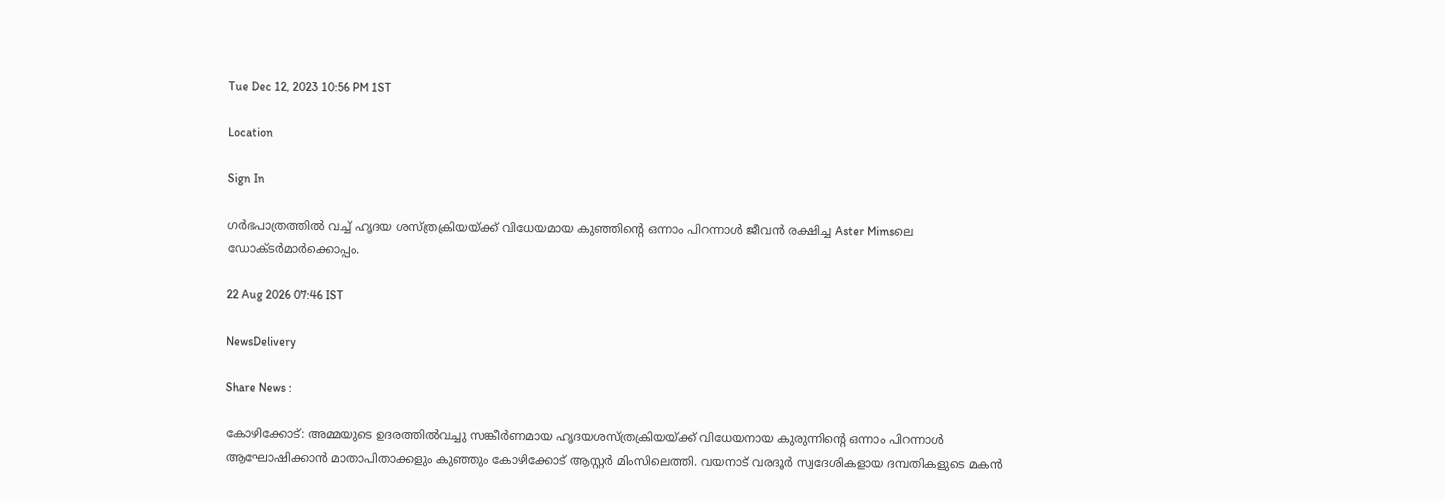Tue Dec 12, 2023 10:56 PM 1ST

Location

Sign In

ഗർഭപാത്രത്തിൽ വച്ച് ഹൃദയ ശസ്ത്രക്രിയയ്ക്ക് വിധേയമായ കുഞ്ഞിൻ്റെ ഒന്നാം പിറന്നാൾ ജീവൻ രക്ഷിച്ച Aster Mimsലെ ഡോക്ടർമാർക്കൊപ്പം.

22 Aug 2026 07:46 IST

NewsDelivery

Share News :

കോഴിക്കോട്: അമ്മയുടെ ഉദരത്തിൽവച്ചു സങ്കീർണമായ ഹൃദയശസ്ത്രക്രിയയ്ക്ക് വിധേയനായ കുരുന്നിന്റെ ഒന്നാം പിറന്നാൾ ആഘോഷിക്കാൻ മാതാപിതാക്കളും കുഞ്ഞും കോഴിക്കോട് ആസ്റ്റർ മിംസിലെത്തി. വയനാട് വരദൂർ സ്വദേശികളായ ദമ്പതികളുടെ മകൻ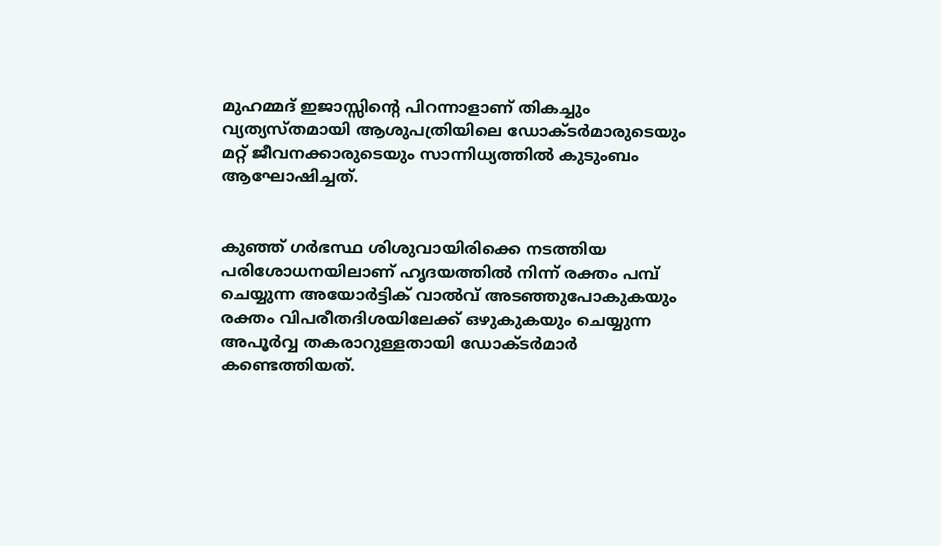മുഹമ്മദ് ഇജാസ്സിന്റെ പിറന്നാളാണ് തികച്ചും വ്യത്യസ്തമായി ആശുപത്രിയിലെ ഡോക്ടർമാരുടെയും മറ്റ് ജീവനക്കാരുടെയും സാന്നിധ്യത്തിൽ കുടുംബം ആഘോഷിച്ചത്.


കുഞ്ഞ് ഗർഭസ്ഥ ശിശുവായിരിക്കെ നടത്തിയ പരിശോധനയിലാണ് ഹൃദയത്തിൽ നിന്ന് രക്തം പമ്പ് ചെയ്യുന്ന അയോർട്ടിക് വാൽവ് അടഞ്ഞുപോകുകയും രക്തം വിപരീതദിശയിലേക്ക് ഒഴുകുകയും ചെയ്യുന്ന അപൂർവ്വ തകരാറുള്ളതായി ഡോക്ടർമാർ കണ്ടെത്തിയത്.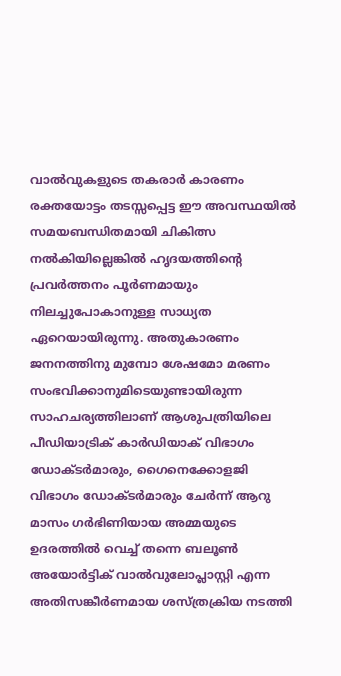വാൽവുകളുടെ തകരാർ കാരണം രക്തയോട്ടം തടസ്സപ്പെട്ട ഈ അവസ്ഥയിൽ സമയബന്ധിതമായി ചികിത്സ നൽകിയില്ലെങ്കിൽ ഹൃദയത്തിന്റെ പ്രവർത്തനം പൂർണമായും നിലച്ചുപോകാനുള്ള സാധ്യത ഏറെയായിരുന്നു. അതുകാരണം ജനനത്തിനു മുമ്പോ ശേഷമോ മരണം സംഭവിക്കാനുമിടെയുണ്ടായിരുന്ന സാഹചര്യത്തിലാണ് ആശുപത്രിയിലെ പീഡിയാട്രിക് കാർഡിയാക് വിഭാഗം ഡോക്ടർമാരും, ഗൈനെക്കോളജി വിഭാഗം ഡോക്ടർമാരും ചേർന്ന് ആറു മാസം ഗർഭിണിയായ അമ്മയുടെ ഉദരത്തിൽ വെച്ച് തന്നെ ബലൂൺ അയോർട്ടിക് വാൽവുലോപ്ലാസ്റ്റി എന്ന അതിസങ്കീർണമായ ശസ്ത്രക്രിയ നടത്തി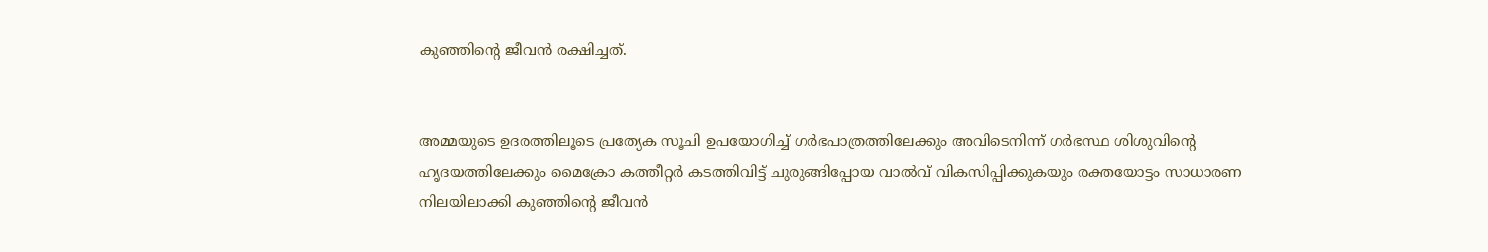കുഞ്ഞിൻ്റെ ജീവൻ രക്ഷിച്ചത്.


അമ്മയുടെ ഉദരത്തിലൂടെ പ്രത്യേക സൂചി ഉപയോഗിച്ച് ഗർഭപാത്രത്തിലേക്കും അവിടെനിന്ന് ഗർഭസ്ഥ ശിശുവിന്റെ ഹൃദയത്തിലേക്കും മൈക്രോ കത്തീറ്റർ കടത്തിവിട്ട് ചുരുങ്ങിപ്പോയ വാൽവ് വികസിപ്പിക്കുകയും രക്തയോട്ടം സാധാരണ നിലയിലാക്കി കുഞ്ഞിൻ്റെ ജീവൻ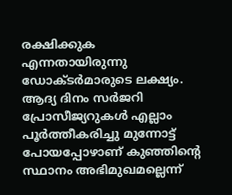രക്ഷിക്കുക എന്നതായിരുന്നു ഡോക്ടർമാരുടെ ലക്ഷ്യം. ആദ്യ ദിനം സർജറി പ്രോസീജ്യറുകൾ എല്ലാം പൂർത്തീകരിച്ചു മുന്നോട്ട് പോയപ്പോഴാണ് കുഞ്ഞിൻ്റെ സ്ഥാനം അഭിമുഖമല്ലെന്ന്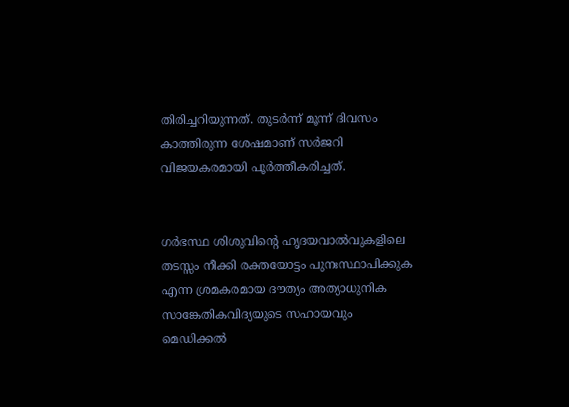തിരിച്ചറിയുന്നത്. തുടർന്ന് മൂന്ന് ദിവസം കാത്തിരുന്ന ശേഷമാണ് സർജറി വിജയകരമായി പൂർത്തീകരിച്ചത്.


ഗർഭസ്ഥ ശിശുവിന്റെ ഹൃദയവാൽവുകളിലെ തടസ്സം നീക്കി രക്തയോട്ടം പുനഃസ്ഥാപിക്കുക എന്ന ശ്രമകരമായ ദൗത്യം അത്യാധുനിക സാങ്കേതികവിദ്യയുടെ സഹായവും മെഡിക്കൽ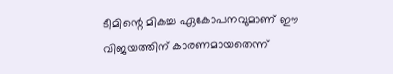ടീമിന്റെ മികച്ച ഏകോപനവുമാണ് ഈ വിജയത്തിന് കാരണമായതെന്ന്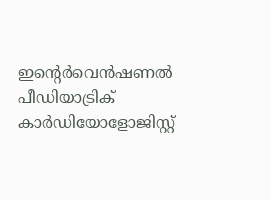ഇന്റെർവെൻഷണൽ പീഡിയാട്രിക് കാർഡിയോളോജിസ്റ്റ്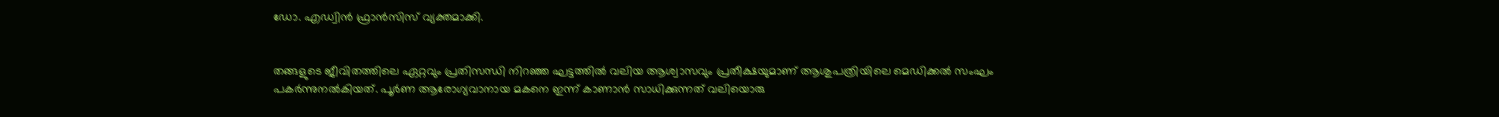ഡോ. എഡ്വിൻ ഫ്രാൻസിസ് വ്യക്തമാക്കി.


തങ്ങളുടെ ജീവിതത്തിലെ ഏറ്റവും പ്രതിസന്ധി നിറഞ്ഞ ഘട്ടത്തിൽ വലിയ ആശ്വാസവും പ്രതീക്ഷയുമാണ് ആശുപത്രിയിലെ മെഡിക്കൽ സംഘം പകർന്നുനൽകിയത്. പൂർണ ആരോഗ്യവാനായ മകനെ ഇന്ന് കാണാൻ സാധിക്കുന്നത് വലിയൊരു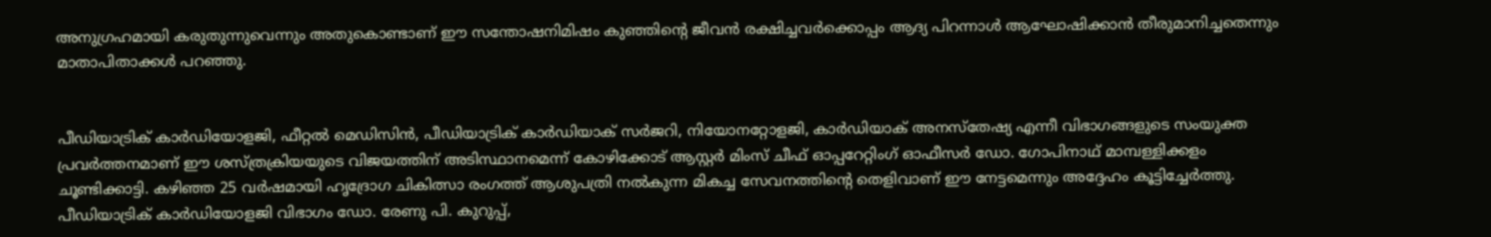അനുഗ്രഹമായി കരുതുന്നുവെന്നും അതുകൊണ്ടാണ് ഈ സന്തോഷനിമിഷം കുഞ്ഞിന്റെ ജീവൻ രക്ഷിച്ചവർക്കൊപ്പം ആദ്യ പിറന്നാൾ ആഘോഷിക്കാൻ തീരുമാനിച്ചതെന്നും മാതാപിതാക്കൾ പറഞ്ഞു.


പീഡിയാട്രിക് കാർഡിയോളജി, ഫീറ്റൽ മെഡിസിൻ, പീഡിയാട്രിക് കാർഡിയാക് സർജറി, നിയോനറ്റോളജി, കാർഡിയാക് അനസ്‌തേഷ്യ എന്നീ വിഭാഗങ്ങളുടെ സംയുക്ത പ്രവർത്തനമാണ് ഈ ശസ്ത്രക്രിയയുടെ വിജയത്തിന് അടിസ്ഥാനമെന്ന് കോഴിക്കോട് ആസ്റ്റർ മിംസ് ചീഫ് ഓപ്പറേറ്റിംഗ് ഓഫീസർ ഡോ. ഗോപിനാഥ് മാമ്പള്ളിക്കളം ചൂണ്ടിക്കാട്ടി. കഴിഞ്ഞ 25 വർഷമായി ഹൃദ്രോഗ ചികിത്സാ രംഗത്ത് ആശുപത്രി നൽകുന്ന മികച്ച സേവനത്തിന്റെ തെളിവാണ് ഈ നേട്ടമെന്നും അദ്ദേഹം കൂട്ടിച്ചേർത്തു. പീഡിയാട്രിക് കാർഡിയോളജി വിഭാഗം ഡോ. രേണു പി. കുറുപ്പ്,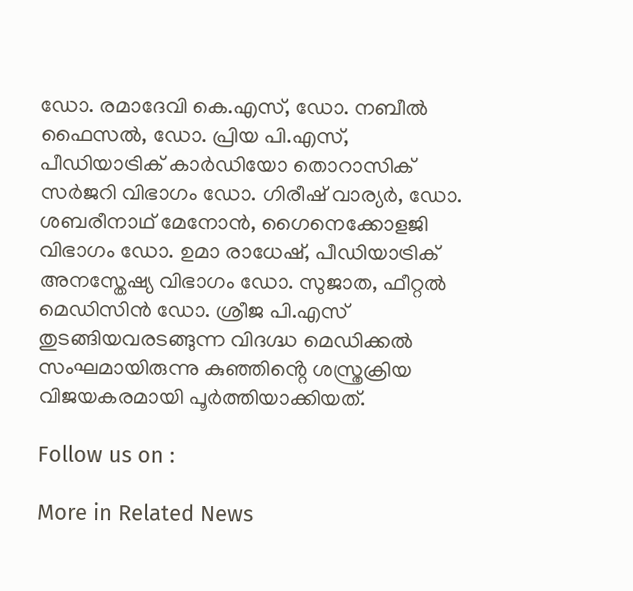ഡോ. രമാദേവി കെ.എസ്, ഡോ. നബീൽ ഫൈസൽ, ഡോ. പ്രിയ പി.എസ്, പീഡിയാട്രിക് കാർഡിയോ തൊറാസിക് സർജറി വിഭാഗം ഡോ. ഗിരീഷ് വാര്യർ, ഡോ. ശബരീനാഥ് മേനോൻ, ഗൈനെക്കോളജി വിഭാഗം ഡോ. ഉമാ രാധേഷ്, പീഡിയാട്രിക് അനസ്തേഷ്യ വിഭാഗം ഡോ. സുജാത, ഫീറ്റൽ മെഡിസിൻ ഡോ. ശ്രീജ പി.എസ് തുടങ്ങിയവരടങ്ങുന്ന വിദഗ്ദ്ധ മെഡിക്കൽ സംഘമായിരുന്നു കുഞ്ഞിൻ്റെ ശസ്ത്രക്രിയ വിജയകരമായി പൂർത്തിയാക്കിയത്.

Follow us on :

More in Related News